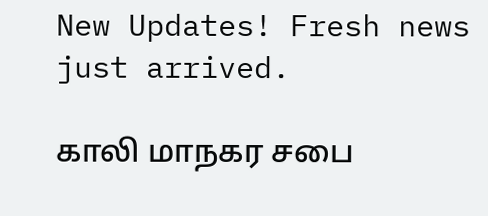New Updates! Fresh news just arrived.

காலி மாநகர சபை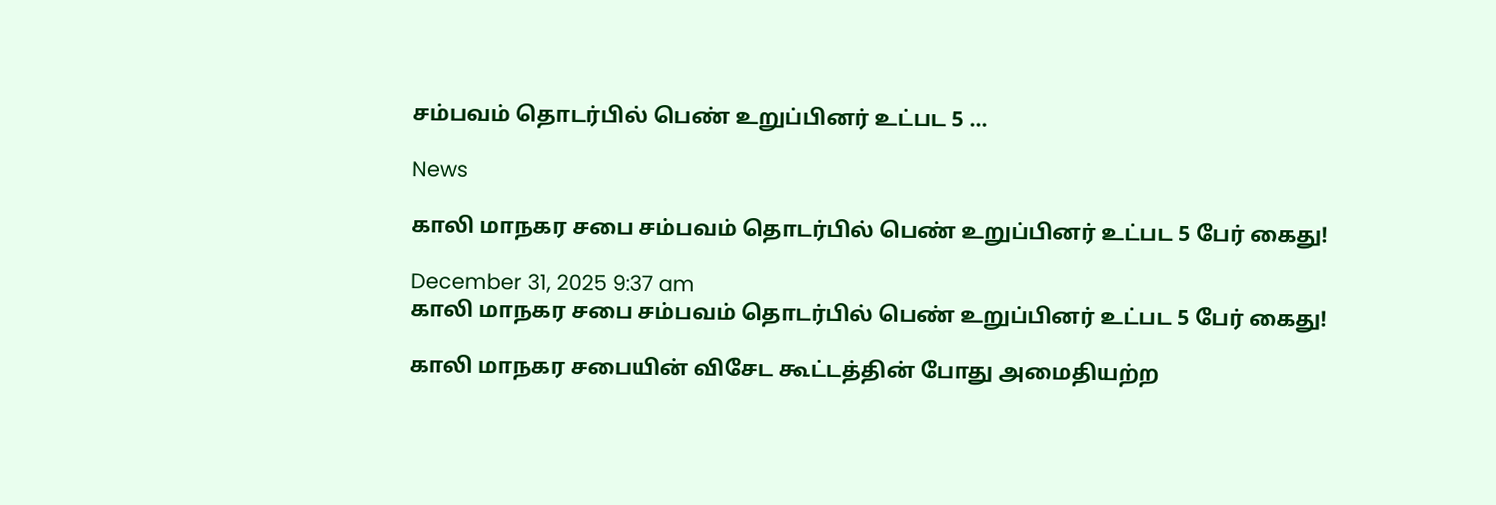சம்பவம் தொடர்பில் பெண் உறுப்பினர் உட்பட 5 ...

News

காலி மாநகர சபை சம்பவம் தொடர்பில் பெண் உறுப்பினர் உட்பட 5 பேர் கைது!

December 31, 2025 9:37 am
காலி மாநகர சபை சம்பவம் தொடர்பில் பெண் உறுப்பினர் உட்பட 5 பேர் கைது!

காலி மாநகர சபையின் விசேட கூட்டத்தின் போது அமைதியற்ற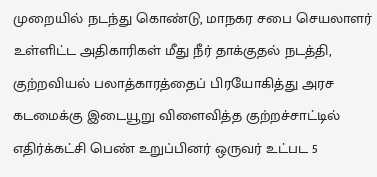முறையில் நடந்து கொண்டு, மாநகர சபை செயலாளர் உள்ளிட்ட அதிகாரிகள் மீது நீர் தாக்குதல் நடத்தி, குற்றவியல் பலாத்காரத்தைப் பிரயோகித்து அரச கடமைக்கு இடையூறு விளைவித்த குற்றச்சாட்டில் எதிர்க்கட்சி பெண் உறுப்பினர் ஒருவர் உட்பட 5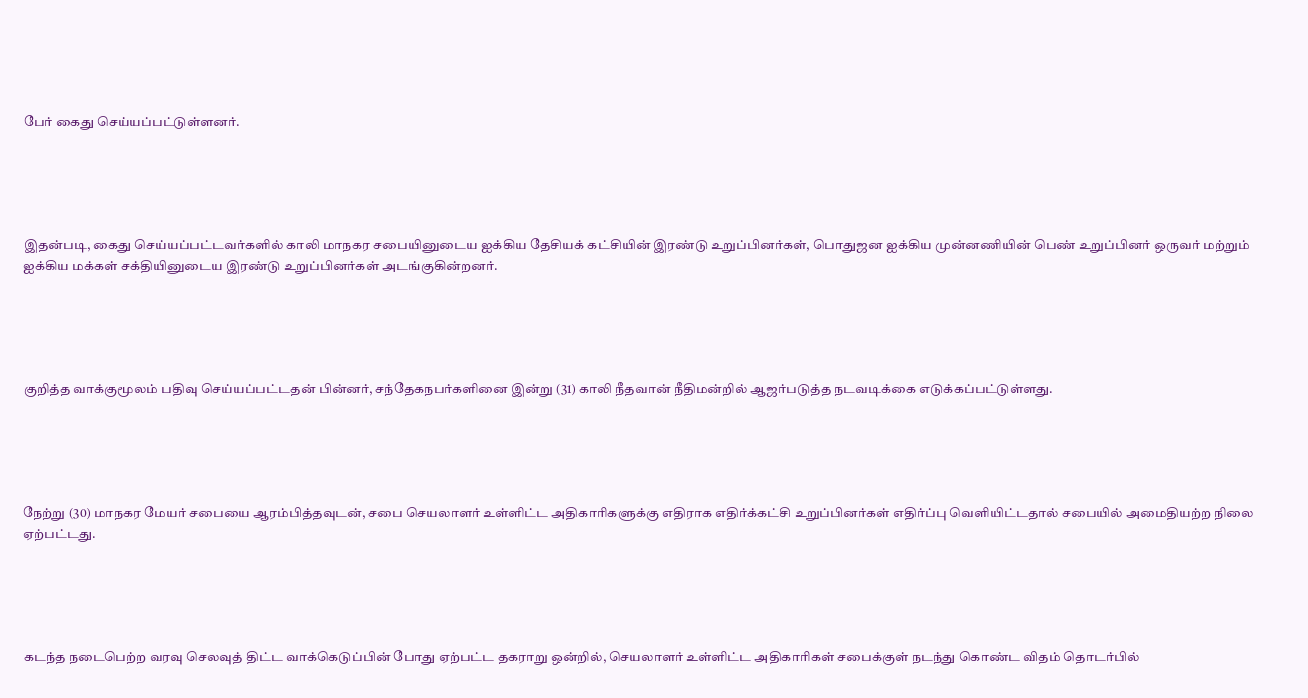பேர் கைது செய்யப்பட்டுள்ளனர்.





இதன்படி, கைது செய்யப்பட்டவர்களில் காலி மாநகர சபையினுடைய ஐக்கிய தேசியக் கட்சியின் இரண்டு உறுப்பினர்கள், பொதுஜன ஐக்கிய முன்னணியின் பெண் உறுப்பினர் ஒருவர் மற்றும் ஐக்கிய மக்கள் சக்தியினுடைய இரண்டு உறுப்பினர்கள் அடங்குகின்றனர்.





குறித்த வாக்குமூலம் பதிவு செய்யப்பட்டதன் பின்னர், சந்தேகநபர்களினை இன்று (31) காலி நீதவான் நீதிமன்றில் ஆஜர்படுத்த நடவடிக்கை எடுக்கப்பட்டுள்ளது.





நேற்று (30) மாநகர மேயர் சபையை ஆரம்பித்தவுடன், சபை செயலாளர் உள்ளிட்ட அதிகாரிகளுக்கு எதிராக எதிர்க்கட்சி உறுப்பினர்கள் எதிர்ப்பு வெளியிட்டதால் சபையில் அமைதியற்ற நிலை ஏற்பட்டது.





கடந்த நடைபெற்ற வரவு செலவுத் திட்ட வாக்கெடுப்பின் போது ஏற்பட்ட தகராறு ஒன்றில், செயலாளர் உள்ளிட்ட அதிகாரிகள் சபைக்குள் நடந்து கொண்ட விதம் தொடர்பில்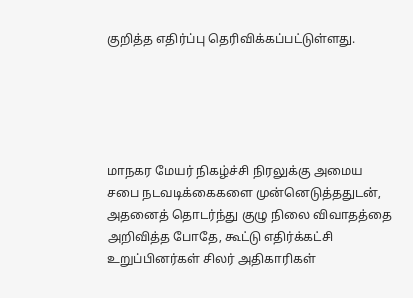குறித்த எதிர்ப்பு தெரிவிக்கப்பட்டுள்ளது.





மாநகர மேயர் நிகழ்ச்சி நிரலுக்கு அமைய சபை நடவடிக்கைகளை முன்னெடுத்ததுடன், அதனைத் தொடர்ந்து குழு நிலை விவாதத்தை அறிவித்த போதே, கூட்டு எதிர்க்கட்சி உறுப்பினர்கள் சிலர் அதிகாரிகள்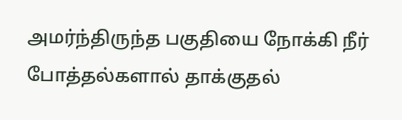அமர்ந்திருந்த பகுதியை நோக்கி நீர் போத்தல்களால் தாக்குதல்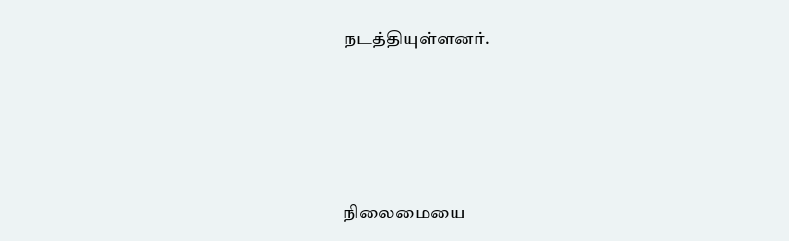நடத்தியுள்ளனர்.





நிலைமையை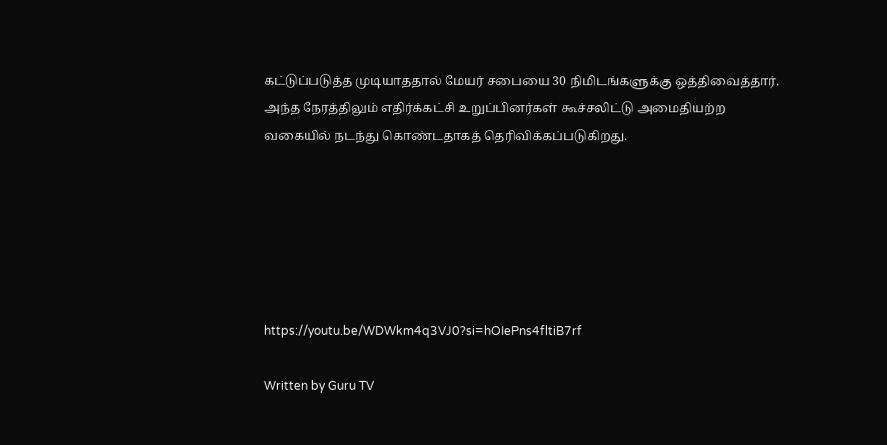கட்டுப்படுத்த முடியாததால் மேயர் சபையை 30 நிமிடங்களுக்கு ஒத்திவைத்தார். அந்த நேரத்திலும் எதிர்க்கட்சி உறுப்பினர்கள் கூச்சலிட்டு அமைதியற்ற வகையில் நடந்து கொண்டதாகத் தெரிவிக்கப்படுகிறது.






https://youtu.be/WDWkm4q3VJ0?si=hOIePns4fltiB7rf

Written by Guru TV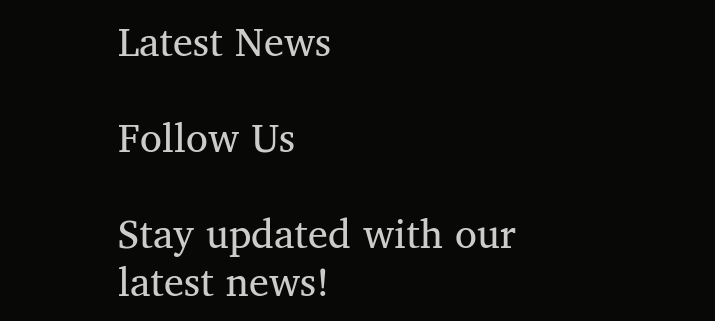Latest News

Follow Us

Stay updated with our latest news!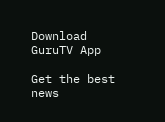Download GuruTV App

Get the best news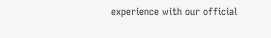experience with our official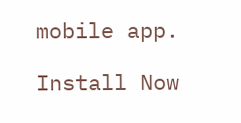mobile app.

Install Now